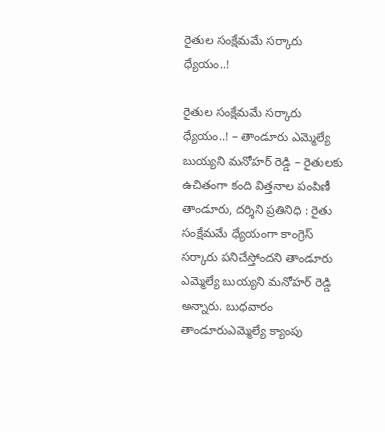రైతుల సంక్షేమమే సర్కారు ధ్యేయం..!

రైతుల సంక్షేమమే సర్కారు ధ్యేయం..! – తాండూరు ఎమ్మెల్యే బుయ్యని మనోహర్ రెడ్డి – రైతులకు ఉచితంగా కంది విత్తనాల పంపిణీ తాండూరు, దర్శిని ప్రతినిధి : రైతు సంక్షేమమే ధ్యేయంగా కాంగ్రెస్ సర్కారు పనిచేస్తోందని తాండూరు ఎమ్మెల్యే బుయ్యని మనోహర్ రెడ్డి అన్నారు. బుధవారం తాండూరుఎమ్మెల్యే క్యాంపు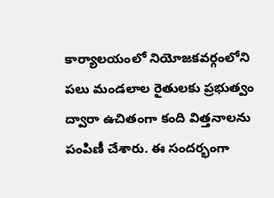కార్యాలయంలో నియోజకవర్గంలోని పలు మండలాల రైతులకు ప్రభుత్వం ద్వారా ఉచితంగా కంది విత్తనాలను పంపిణీ చేశారు. ఈ సందర్భంగా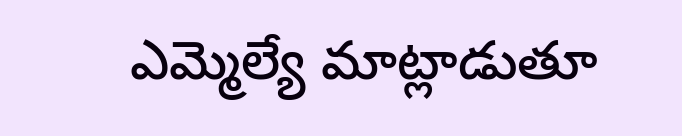ఎమ్మెల్యే మాట్లాడుతూ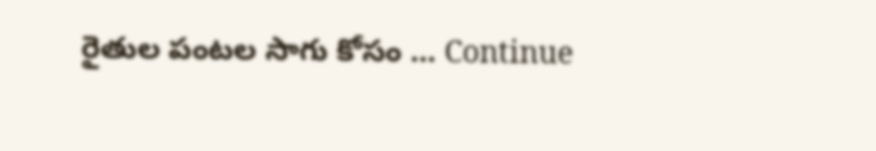రైతుల పంటల సాగు కోసం … Continue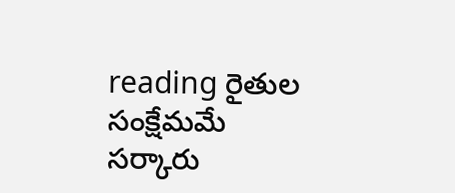reading రైతుల సంక్షేమమే సర్కారు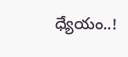ధ్యేయం..!